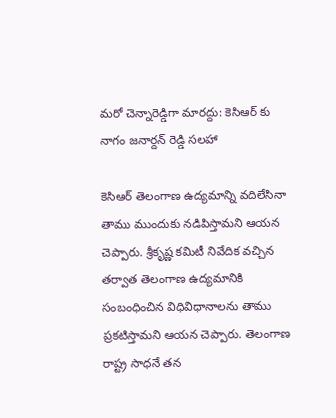మరో చెన్నారెడ్డిగా మారద్దు: కెసిఆర్ కు నాగం జనార్దన్ రెడ్డి సలహా

కెసిఆర్ తెలంగాణ ఉద్యమాన్ని వదిలేసినా తాము ముందుకు నడిపిస్తామని ఆయన చెప్పారు. శ్రీకృష్ణ కమిటీ నివేదిక వచ్చిన తర్వాత తెలంగాణ ఉద్యమానికి సంబంధించిన విధివిధానాలను తాము ప్రకటిస్తామని ఆయన చెప్పారు. తెలంగాణ రాష్ట్ర సాధనే తన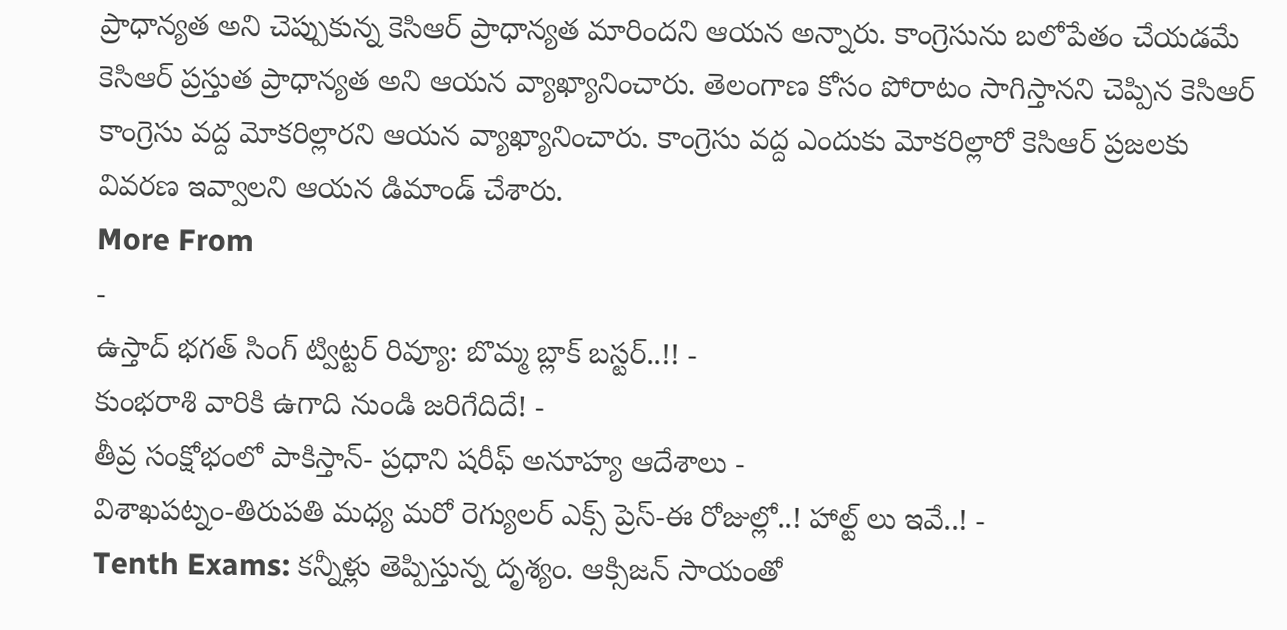ప్రాధాన్యత అని చెప్పుకున్న కెసిఆర్ ప్రాధాన్యత మారిందని ఆయన అన్నారు. కాంగ్రెసును బలోపేతం చేయడమే కెసిఆర్ ప్రస్తుత ప్రాధాన్యత అని ఆయన వ్యాఖ్యానించారు. తెలంగాణ కోసం పోరాటం సాగిస్తానని చెప్పిన కెసిఆర్ కాంగ్రెసు వద్ద మోకరిల్లారని ఆయన వ్యాఖ్యానించారు. కాంగ్రెసు వద్ద ఎందుకు మోకరిల్లారో కెసిఆర్ ప్రజలకు వివరణ ఇవ్వాలని ఆయన డిమాండ్ చేశారు.
More From
-
ఉస్తాద్ భగత్ సింగ్ ట్విట్టర్ రివ్యూ: బొమ్మ బ్లాక్ బస్టర్..!! -
కుంభరాశి వారికి ఉగాది నుండి జరిగేదిదే! -
తీవ్ర సంక్షోభంలో పాకిస్తాన్- ప్రధాని షరీఫ్ అనూహ్య ఆదేశాలు -
విశాఖపట్నం-తిరుపతి మధ్య మరో రెగ్యులర్ ఎక్స్ ప్రెస్-ఈ రోజుల్లో..! హాల్ట్ లు ఇవే..! -
Tenth Exams: కన్నీళ్లు తెప్పిస్తున్న దృశ్యం. ఆక్సిజన్ సాయంతో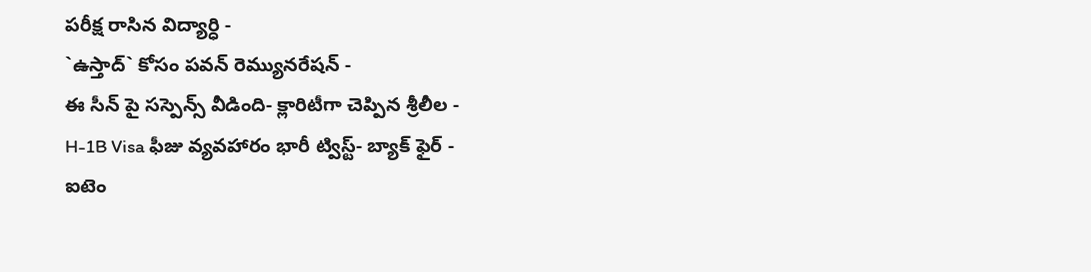పరీక్ష రాసిన విద్యార్ధి -
`ఉస్తాద్` కోసం పవన్ రెమ్యునరేషన్ -
ఈ సీన్ పై సస్పెన్స్ వీడింది- క్లారిటీగా చెప్పిన శ్రీలీల -
H-1B Visa ఫీజు వ్యవహారం భారీ ట్విస్ట్- బ్యాక్ ఫైర్ -
ఐటెం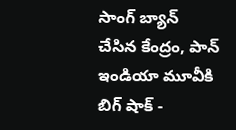సాంగ్ బ్యాన్ చేసిన కేంద్రం, పాన్ ఇండియా మూవీకి బిగ్ షాక్ -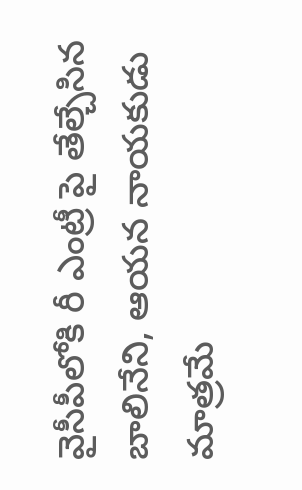వైసీపీలోకి రీ ఎంట్రీ పై తేల్చేసిన బాలినేని, ఆయన నాయకుడు మాత్రమే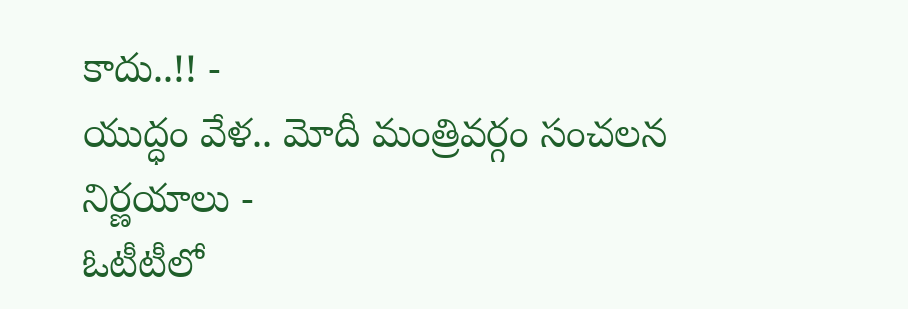కాదు..!! -
యుద్ధం వేళ.. మోదీ మంత్రివర్గం సంచలన నిర్ణయాలు -
ఓటీటీలో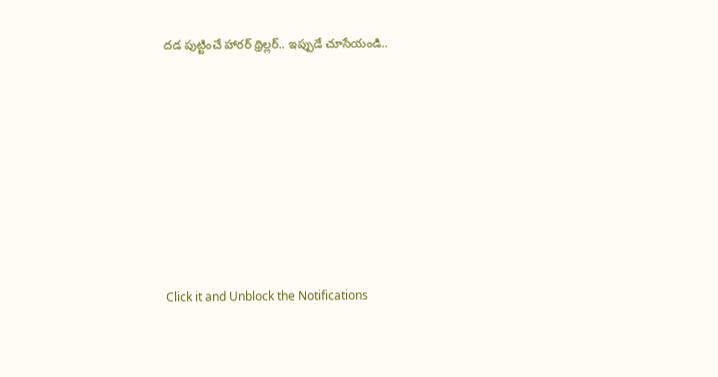దడ పుట్టించే హారర్ థ్రిల్లర్.. ఇప్పుడే చూసేయండి..












Click it and Unblock the Notifications